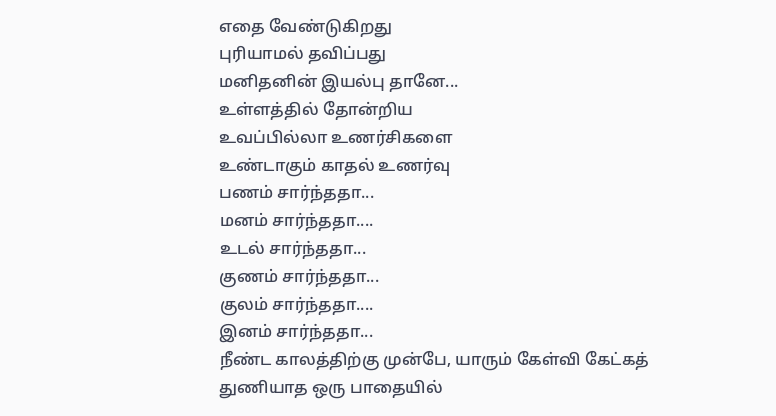எதை வேண்டுகிறது
புரியாமல் தவிப்பது
மனிதனின் இயல்பு தானே...
உள்ளத்தில் தோன்றிய
உவப்பில்லா உணர்சிகளை
உண்டாகும் காதல் உணர்வு
பணம் சார்ந்ததா...
மனம் சார்ந்ததா....
உடல் சார்ந்ததா...
குணம் சார்ந்ததா...
குலம் சார்ந்ததா....
இனம் சார்ந்ததா...
நீண்ட காலத்திற்கு முன்பே, யாரும் கேள்வி கேட்கத் துணியாத ஒரு பாதையில்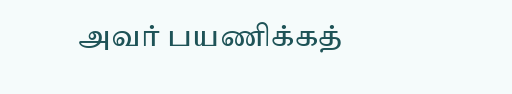அவர் பயணிக்கத்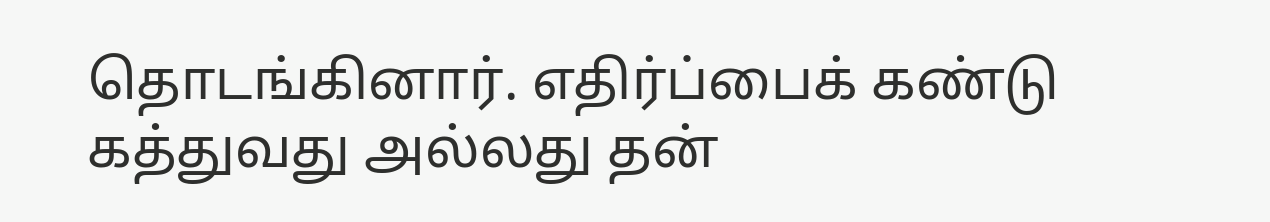தொடங்கினார். எதிர்ப்பைக் கண்டு கத்துவது அல்லது தன்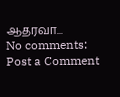ஆதரவா...
No comments:
Post a Comment